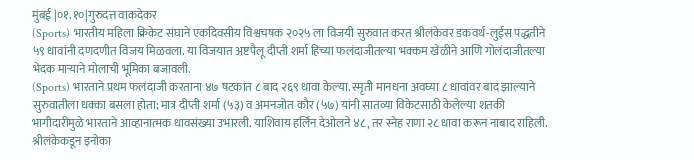मुंबई |०१.१०|गुरुदत्त वाकदेकर
(Sports) भारतीय महिला क्रिकेट संघाने एकदिवसीय विश्वचषक २०२५ ला विजयी सुरुवात करत श्रीलंकेवर डकवर्थ-लुईस पद्धतीने ५९ धावांनी दणदणीत विजय मिळवला. या विजयात अष्टपैलू दीप्ती शर्मा हिच्या फलंदाजीतल्या भक्कम खेळीने आणि गोलंदाजीतल्या भेदक माऱ्याने मोलाची भूमिका बजावली.
(Sports) भारताने प्रथम फलंदाजी करताना ४७ षटकांत ८ बाद २६९ धावा केल्या. स्मृती मानधना अवघ्या ८ धावांवर बाद झाल्याने सुरुवातीला धक्का बसला होता; मात्र दीप्ती शर्मा (५३) व अमनजोत कौर (५७) यांनी सातव्या विकेटसाठी केलेल्या शतकी भागीदारीमुळे भारताने आव्हानात्मक धावसंख्या उभारली. याशिवाय हर्लिन देओलने ४८, तर स्नेह राणा २८ धावा करून नाबाद राहिली. श्रीलंकेकडून इनोका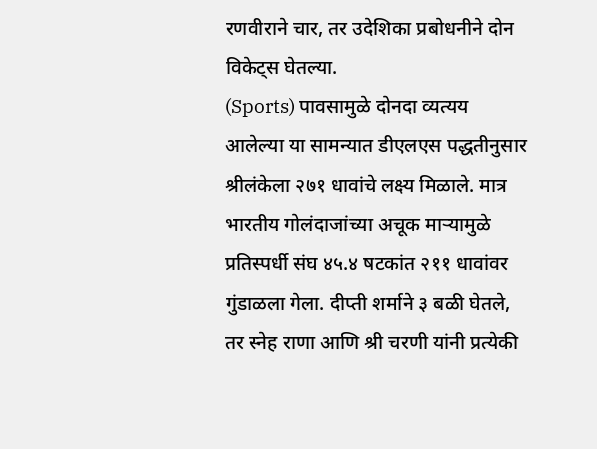रणवीराने चार, तर उदेशिका प्रबोधनीने दोन विकेट्स घेतल्या.
(Sports) पावसामुळे दोनदा व्यत्यय आलेल्या या सामन्यात डीएलएस पद्धतीनुसार श्रीलंकेला २७१ धावांचे लक्ष्य मिळाले. मात्र भारतीय गोलंदाजांच्या अचूक माऱ्यामुळे प्रतिस्पर्धी संघ ४५.४ षटकांत २११ धावांवर गुंडाळला गेला. दीप्ती शर्माने ३ बळी घेतले, तर स्नेह राणा आणि श्री चरणी यांनी प्रत्येकी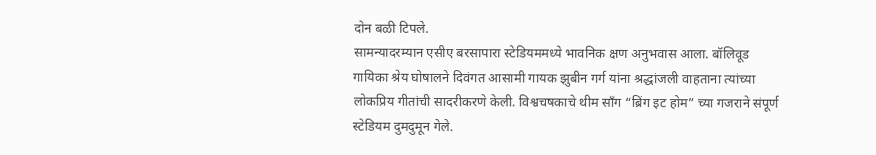दोन बळी टिपले.
सामन्यादरम्यान एसीए बरसापारा स्टेडियममध्ये भावनिक क्षण अनुभवास आला. बॉलिवूड गायिका श्रेय घोषालने दिवंगत आसामी गायक झुबीन गर्ग यांना श्रद्धांजली वाहताना त्यांच्या लोकप्रिय गीतांची सादरीकरणे केली. विश्वचषकाचे थीम सॉंग “ब्रिंग इट होम” च्या गजराने संपूर्ण स्टेडियम दुमदुमून गेले.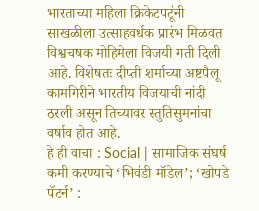भारताच्या महिला क्रिकेटपटूंनी साखळीला उत्साहवर्धक प्रारंभ मिळवत विश्वचषक मोहिमेला विजयी गती दिली आहे. विशेषतः दीप्ती शर्माच्या अष्टपैलू कामगिरीने भारतीय विजयाची नांदी ठरली असून तिच्यावर स्तुतिसुमनांचा वर्षाव होत आहे.
हे ही वाचा : Social | सामाजिक संघर्ष कमी करण्याचे ‘भिवंडी मॉडेल’; ‘खोपडे पॅटर्न’ :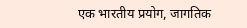एक भारतीय प्रयोग, जागतिक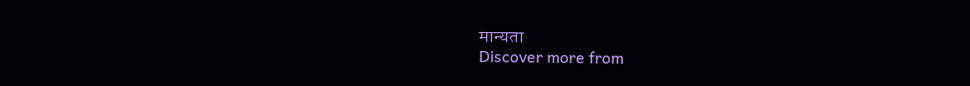मान्यता
Discover more from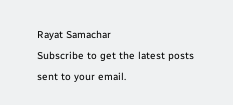Rayat Samachar
Subscribe to get the latest posts sent to your email.